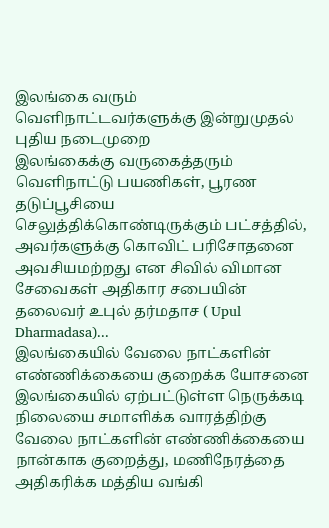இலங்கை வரும் வெளிநாட்டவர்களுக்கு இன்றுமுதல் புதிய நடைமுறை
இலங்கைக்கு வருகைத்தரும் வெளிநாட்டு பயணிகள், பூரண தடுப்பூசியை செலுத்திக்கொண்டிருக்கும் பட்சத்தில், அவர்களுக்கு கொவிட் பரிசோதனை அவசியமற்றது என சிவில் விமான சேவைகள் அதிகார சபையின் தலைவர் உபுல் தர்மதாச ( Upul Dharmadasa)...
இலங்கையில் வேலை நாட்களின் எண்ணிக்கையை குறைக்க யோசனை
இலங்கையில் ஏற்பட்டுள்ள நெருக்கடி நிலையை சமாளிக்க வாரத்திற்கு வேலை நாட்களின் எண்ணிக்கையை நான்காக குறைத்து, மணிநேரத்தை அதிகரிக்க மத்திய வங்கி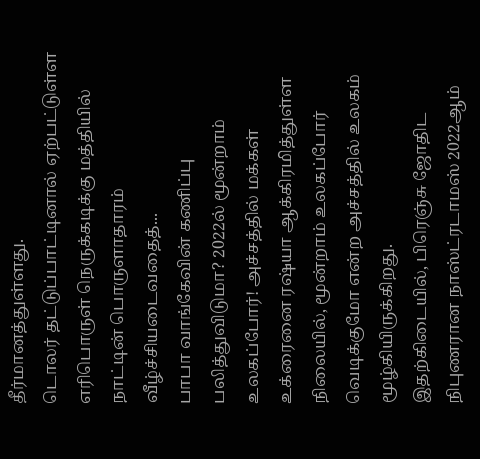தீர்மானத்துள்ளது.
டொலர் தட்டுப்பாட்டினால் ஏற்பட்டுள்ள எரிபொருள் நெருக்கடிக்கு மத்தியில் நாட்டின் பொருளாதாரம் வீழ்ச்சியடைவதைத்...
பாபா வாங்கேவின் கணிப்பு பலித்துவிடுமா? 2022ல் மூன்றாம் உலகப்போர்! அச்சத்தில் மக்கள்
உக்ரைனை ரஷ்யா ஆக்கிரமித்துள்ள நிலையில், மூன்றாம் உலகப்போர் வெடிக்குமோ என்ற அச்சத்தில் உலகம் மூழ்கியிருக்கிறது.
இதற்கிடையில், பிரெஞ்சு ஜோதிட நிபுணரான நாஸ்ட்ரடாமஸ் 2022ஆம்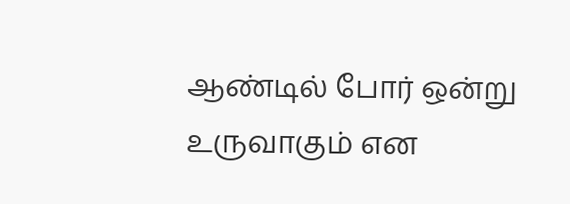ஆண்டில் போர் ஒன்று உருவாகும் என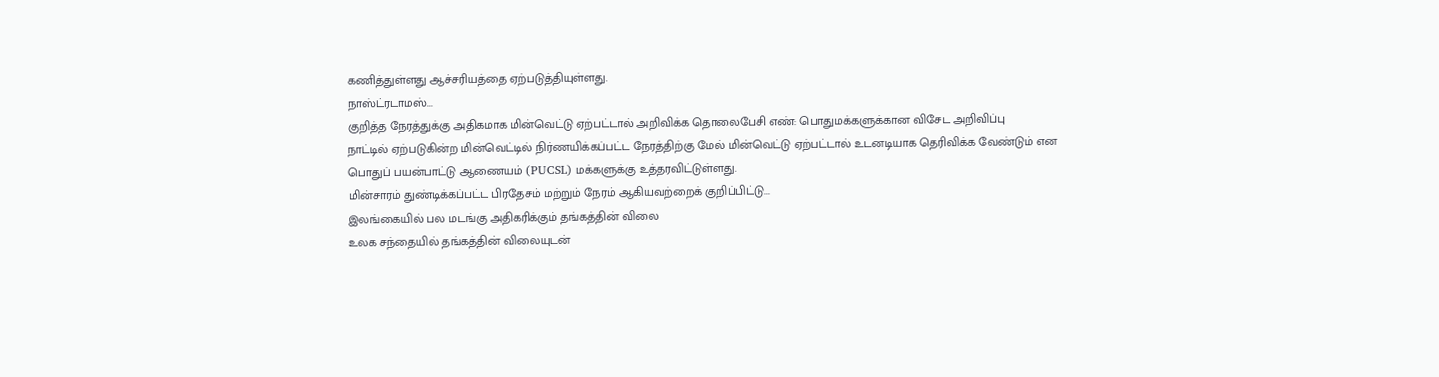கணித்துள்ளது ஆச்சரியத்தை ஏற்படுத்தியுள்ளது.
நாஸ்ட்ரடாமஸ்...
குறித்த நேரத்துக்கு அதிகமாக மின்வெட்டு ஏற்பட்டால் அறிவிக்க தொலைபேசி எண்: பொதுமக்களுக்கான விசேட அறிவிப்பு
நாட்டில் ஏற்படுகின்ற மின்வெட்டில் நிர்ணயிக்கப்பட்ட நேரத்திற்கு மேல் மின்வெட்டு ஏற்பட்டால் உடனடியாக தெரிவிக்க வேண்டும் என பொதுப் பயன்பாட்டு ஆணையம் (PUCSL) மக்களுக்கு உத்தரவிட்டுள்ளது.
மின்சாரம் துண்டிக்கப்பட்ட பிரதேசம் மற்றும் நேரம் ஆகியவற்றைக் குறிப்பிட்டு...
இலங்கையில் பல மடங்கு அதிகரிக்கும் தங்கத்தின் விலை
உலக சந்தையில் தங்கத்தின் விலையுடன்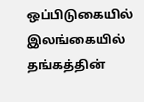ஒப்பிடுகையில் இலங்கையில் தங்கத்தின்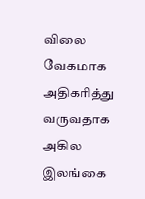விலை வேகமாக அதிகரித்து வருவதாக அகில இலங்கை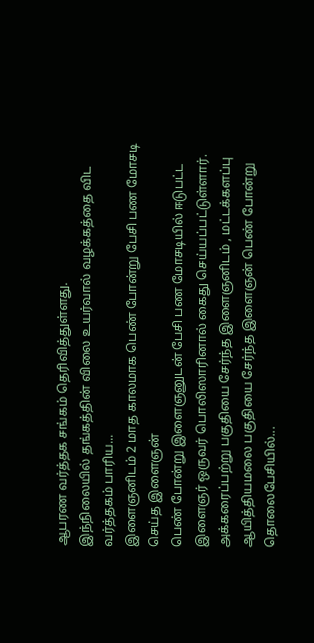ஆபரண வர்த்தக சங்கம் தெரிவித்துள்ளது.
இந்நிலையில் தங்கத்தின் விலை உயர்வால் வழக்கத்தை விட வர்த்தகம் பாரிய...
இளைஞனிடம் 2 மாத காலமாக பெண் போன்று பேசி பண மோசடி செய்த இளைஞன்
பெண் போன்று இளைஞனுடன் பேசி பண மோசடியில் ஈடுபட்ட இளைஞர் ஒருவர் பொலிஸாரினால் கைது செய்யப்பட்டுள்ளார்.
அக்கரைப்பற்று பகுதியை சேர்ந்த இளைஞனிடம் , மட்டக்களப்பு ஆயித்தியமலை பகுதியை சேர்ந்த இளைஞன் பெண் போன்று தொலைபேசியில்...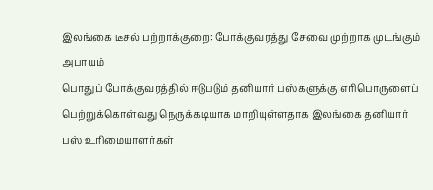இலங்கை டீசல் பற்றாக்குறை: போக்குவரத்து சேவை முற்றாக முடங்கும் அபாயம்
பொதுப் போக்குவரத்தில் ஈடுபடும் தனியார் பஸ்களுக்கு எரிபொருளைப் பெற்றுக்கொள்வது நெருக்கடியாக மாறியுள்ளதாக இலங்கை தனியார் பஸ் உரிமையாளர்கள்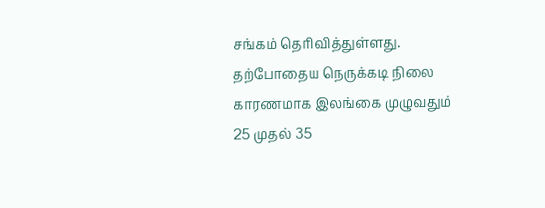சங்கம் தெரிவித்துள்ளது.
தற்போதைய நெருக்கடி நிலை காரணமாக இலங்கை முழுவதும் 25 முதல் 35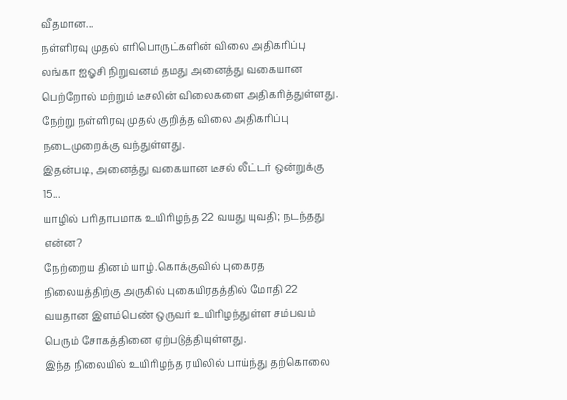வீதமான...
நள்ளிரவு முதல் எரிபொருட்களின் விலை அதிகரிப்பு
லங்கா ஐஓசி நிறுவனம் தமது அனைத்து வகையான பெற்றோல் மற்றும் டீசலின் விலைகளை அதிகரித்துள்ளது.
நேற்று நள்ளிரவு முதல் குறித்த விலை அதிகரிப்பு நடைமுறைக்கு வந்துள்ளது.
இதன்படி, அனைத்து வகையான டீசல் லீட்டர் ஒன்றுக்கு 15...
யாழில் பரிதாபமாக உயிரிழந்த 22 வயது யுவதி; நடந்தது என்ன?
நேற்றைய தினம் யாழ்.கொக்குவில் புகைரத நிலையத்திற்கு அருகில் புகையிரதத்தில் மோதி 22 வயதான இளம்பெண் ஒருவர் உயிரிழந்துள்ள சம்பவம் பெரும் சோகத்தினை ஏற்படுத்தியுள்ளது.
இந்த நிலையில் உயிரிழந்த ரயிலில் பாய்ந்து தற்கொலை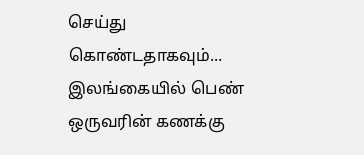செய்து கொண்டதாகவும்...
இலங்கையில் பெண் ஒருவரின் கணக்கு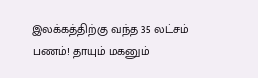இலக்கத்திற்கு வந்த 35 லட்சம் பணம்! தாயும் மகனும்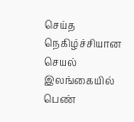செய்த நெகிழ்ச்சியான செயல்
இலங்கையில் பெண்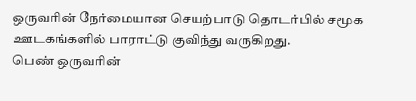ஒருவரின் நேர்மையான செயற்பாடு தொடர்பில் சமூக ஊடகங்களில் பாராட்டு குவிந்து வருகிறது.
பெண் ஒருவரின்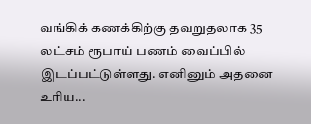வங்கிக் கணக்கிற்கு தவறுதலாக 35 லட்சம் ரூபாய் பணம் வைப்பில் இடப்பட்டுள்ளது. எனினும் அதனை உரிய...